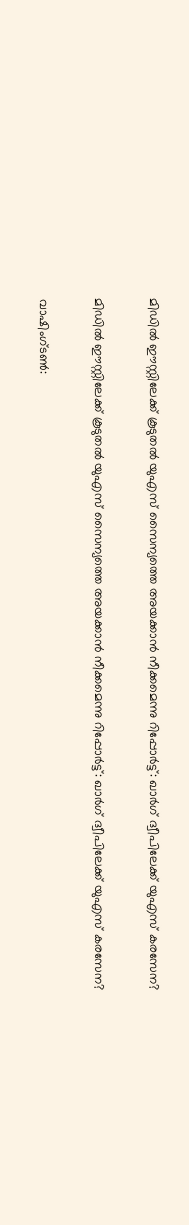മിഡില്‍ ഈസ്റ്റിലേക്ക് കൂടുതല്‍ യുഎസ് സൈന്യത്തെ അയക്കാന്‍ നീക്കമെന്നു റിപ്പോര്‍ട്ട്: ഖാര്‍ഗ് ദ്വീപിലേക്ക് യുഎസ് കരസേന?

മിഡില്‍ ഈസ്റ്റിലേക്ക് കൂടുതല്‍ യുഎസ് സൈന്യത്തെ അയക്കാന്‍ നീക്കമെന്നു റിപ്പോര്‍ട്ട്: ഖാര്‍ഗ് ദ്വീപിലേക്ക് യുഎസ് കരസേന?

വാഷിംഗ്ടണ്‍: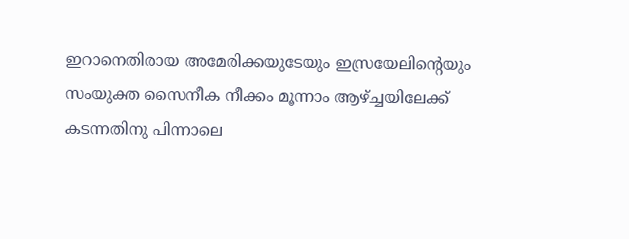ഇറാനെതിരായ അമേരിക്കയുടേയും ഇസ്രയേലിന്റെയും സംയുക്ത സൈനീക നീക്കം മൂന്നാം ആഴ്ച്ചയിലേക്ക് കടന്നതിനു പിന്നാലെ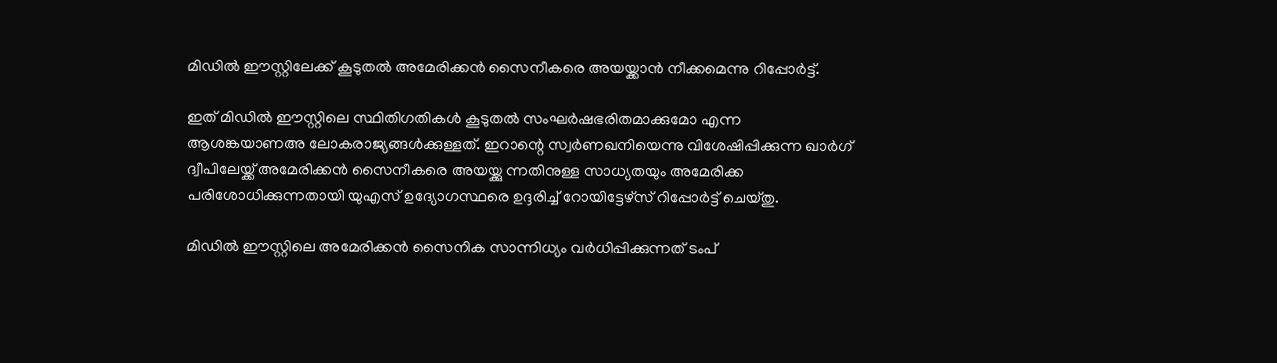മിഡില്‍ ഈസ്റ്റിലേക്ക് കൂടുതല്‍ അമേരിക്കന്‍ സൈനീകരെ അയയ്ക്കാന്‍ നീക്കമെന്നു റിപ്പോര്‍ട്ട്.

ഇത് മിഡില്‍ ഈസ്റ്റിലെ സ്ഥിതിഗതികള്‍ കൂടുതല്‍ സംഘര്‍ഷഭരിതമാക്കുമോ എന്ന ആശങ്കയാണഅ ലോകരാജ്യങ്ങള്‍ക്കുള്ളത്. ഇറാന്റെ സ്വര്‍ണഖനിയെന്നു വിശേഷിപ്പിക്കുന്ന ഖാര്‍ഗ് ദ്വീപിലേയ്ക്ക് അമേരിക്കന്‍ സൈനീകരെ അയയ്ക്കു ന്നതിനുള്ള സാധ്യതയും അമേരിക്ക പരിശോധിക്കുന്നതായി യുഎസ് ഉദ്യോഗസ്ഥരെ ഉദ്ദരിച്ച് റോയിട്ടേഴ്‌സ് റിപ്പോര്‍ട്ട് ചെയ്തു.

മിഡില്‍ ഈസ്റ്റിലെ അമേരിക്കന്‍ സൈനിക സാന്നിധ്യം വര്‍ധിപ്പിക്കുന്നത് ടംപ്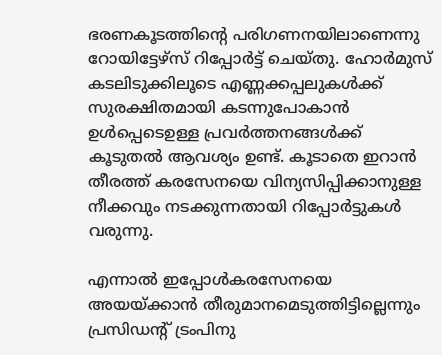ഭരണകൂടത്തിന്റെ പരിഗണനയിലാണെന്നു റോയിട്ടേഴ്സ് റിപ്പോര്‍ട്ട് ചെയ്തു. ഹോര്‍മുസ് കടലിടുക്കിലൂടെ എണ്ണക്കപ്പലുകള്‍ക്ക് സുരക്ഷിതമായി കടന്നുപോകാന്‍ ഉള്‍പ്പെടെഉള്ള പ്രവര്‍ത്തനങ്ങള്‍ക്ക് കൂടുതല്‍ ആവശ്യം ഉണ്ട്. കൂടാതെ ഇറാന്‍ തീരത്ത് കരസേനയെ വിന്യസിപ്പിക്കാനുള്ള നീക്കവും നടക്കുന്നതായി റിപ്പോര്‍ട്ടുകള്‍ വരുന്നു.

എന്നാല്‍ ഇപ്പോള്‍കരസേനയെ അയയ്ക്കാന്‍ തീരുമാനമെടുത്തിട്ടില്ലെന്നും പ്രസിഡന്റ് ട്രംപിനു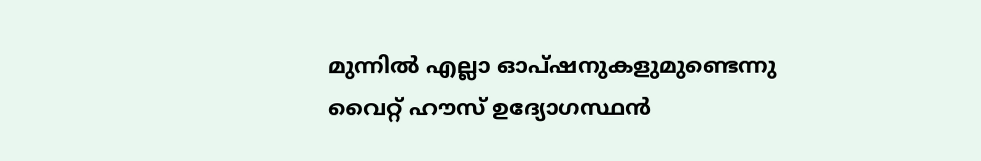മുന്നില്‍ എല്ലാ ഓപ്ഷനുകളുമുണ്ടെന്നു വൈറ്റ് ഹൗസ് ഉദ്യോഗസ്ഥന്‍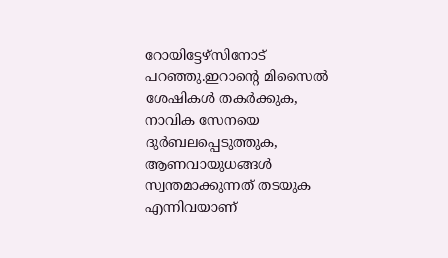റോയിട്ടേഴ്സിനോട് പറഞ്ഞു.ഇറാന്റെ മിസൈല്‍ ശേഷികള്‍ തകര്‍ക്കുക, നാവിക സേനയെ ദുര്‍ബലപ്പെടുത്തുക, ആണവായുധങ്ങള്‍ സ്വന്തമാക്കുന്നത് തടയുക എന്നിവയാണ്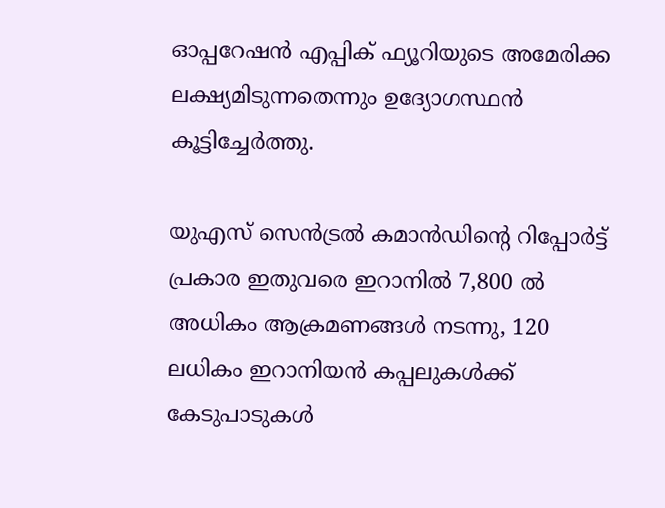ഓപ്പറേഷന്‍ എപ്പിക് ഫ്യൂറിയുടെ അമേരിക്ക ലക്ഷ്യമിടുന്നതെന്നും ഉദ്യോഗസ്ഥന്‍ കൂട്ടിച്ചേര്‍ത്തു.

യുഎസ് സെന്‍ട്രല്‍ കമാന്‍ഡിന്റെ റിപ്പോര്‍ട്ട് പ്രകാര ഇതുവരെ ഇറാനില്‍ 7,800 ല്‍ അധികം ആക്രമണങ്ങള്‍ നടന്നു, 120 ലധികം ഇറാനിയന്‍ കപ്പലുകള്‍ക്ക് കേടുപാടുകള്‍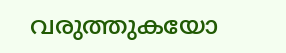വരുത്തുകയോ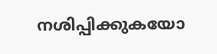നശിപ്പിക്കുകയോ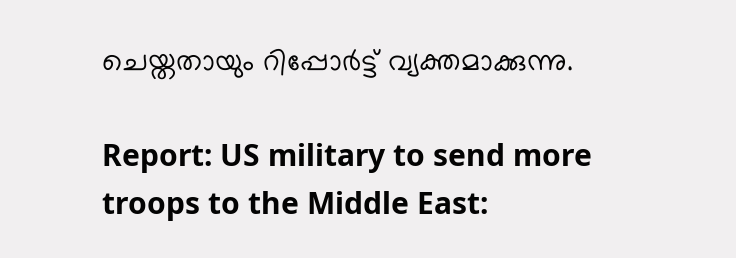ചെയ്തതായും റിപ്പോര്‍ട്ട് വ്യക്തമാക്കുന്നു.

Report: US military to send more troops to the Middle East: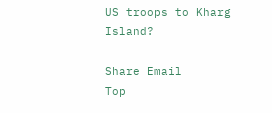US troops to Kharg Island?

Share Email
Top